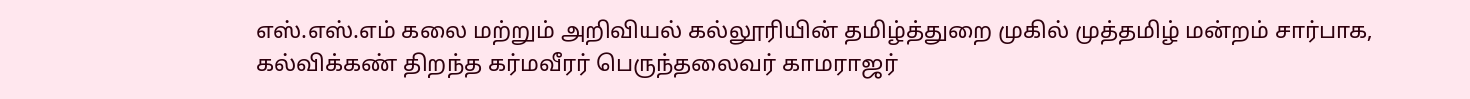எஸ்.எஸ்.எம் கலை மற்றும் அறிவியல் கல்லூரியின் தமிழ்த்துறை முகில் முத்தமிழ் மன்றம் சார்பாக, கல்விக்கண் திறந்த கர்மவீரர் பெருந்தலைவர் காமராஜர்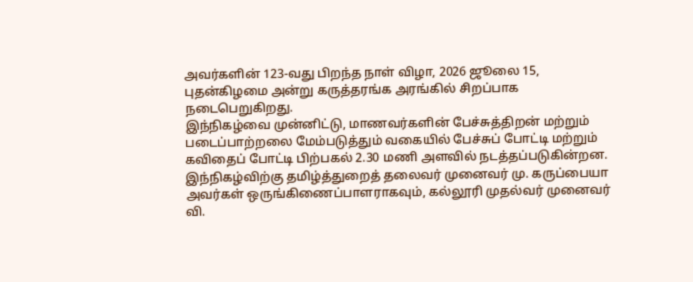அவர்களின் 123-வது பிறந்த நாள் விழா, 2026 ஜூலை 15, புதன்கிழமை அன்று கருத்தரங்க அரங்கில் சிறப்பாக நடைபெறுகிறது.
இந்நிகழ்வை முன்னிட்டு, மாணவர்களின் பேச்சுத்திறன் மற்றும் படைப்பாற்றலை மேம்படுத்தும் வகையில் பேச்சுப் போட்டி மற்றும் கவிதைப் போட்டி பிற்பகல் 2.30 மணி அளவில் நடத்தப்படுகின்றன. இந்நிகழ்விற்கு தமிழ்த்துறைத் தலைவர் முனைவர் மு. கருப்பையா அவர்கள் ஒருங்கிணைப்பாளராகவும், கல்லூரி முதல்வர் முனைவர் வி.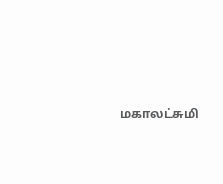மகாலட்சுமி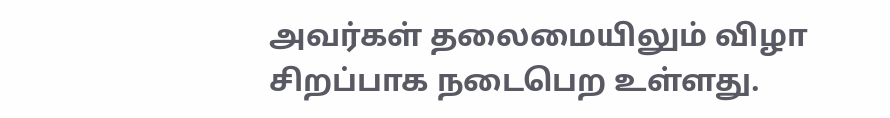அவர்கள் தலைமையிலும் விழா சிறப்பாக நடைபெற உள்ளது.